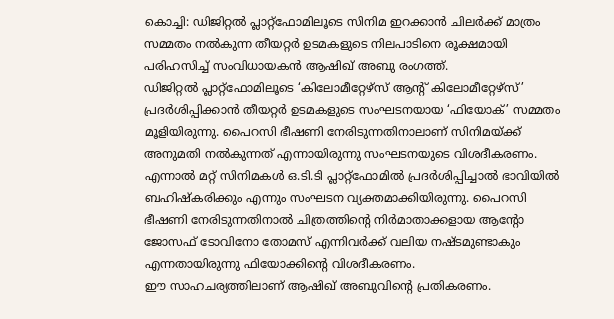കൊച്ചി: ഡിജിറ്റൽ പ്ലാറ്റ്ഫോമിലൂടെ സിനിമ ഇറക്കാൻ ചിലർക്ക് മാത്രം സമ്മതം നൽകുന്ന തീയറ്റർ ഉടമകളുടെ നിലപാടിനെ രൂക്ഷമായി പരിഹസിച്ച് സംവിധായകൻ ആഷിഖ് അബു രംഗത്ത്.
ഡിജിറ്റൽ പ്ലാറ്റ്ഫോമിലൂടെ ‘കിലോമീറ്റേഴ്സ് ആന്റ് കിലോമീറ്റേഴ്സ്’ പ്രദർശിപ്പിക്കാൻ തീയറ്റർ ഉടമകളുടെ സംഘടനയായ ‘ഫിയോക്’ സമ്മതം മൂളിയിരുന്നു. പൈറസി ഭീഷണി നേരിടുന്നതിനാലാണ് സിനിമയ്ക്ക് അനുമതി നൽകുന്നത് എന്നായിരുന്നു സംഘടനയുടെ വിശദീകരണം. എന്നാൽ മറ്റ് സിനിമകൾ ഒ.ടി.ടി പ്ലാറ്റ്ഫോമിൽ പ്രദർശിപ്പിച്ചാൽ ഭാവിയിൽ ബഹിഷ്കരിക്കും എന്നും സംഘടന വ്യക്തമാക്കിയിരുന്നു. പൈറസി ഭീഷണി നേരിടുന്നതിനാൽ ചിത്രത്തിന്റെ നിർമാതാക്കളായ ആന്റോ ജോസഫ് ടോവിനോ തോമസ് എന്നിവർക്ക് വലിയ നഷ്ടമുണ്ടാകും എന്നതായിരുന്നു ഫിയോക്കിന്റെ വിശദീകരണം.
ഈ സാഹചര്യത്തിലാണ് ആഷിഖ് അബുവിന്റെ പ്രതികരണം.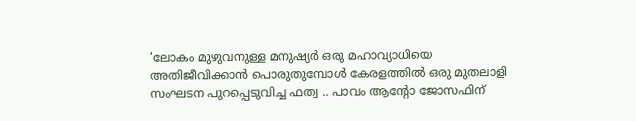‘ലോകം മുഴുവനുള്ള മനുഷ്യർ ഒരു മഹാവ്യാധിയെ അതിജീവിക്കാൻ പൊരുതുമ്പോൾ കേരളത്തിൽ ഒരു മുതലാളി സംഘടന പുറപ്പെടുവിച്ച ഫത്വ .. പാവം ആന്റോ ജോസഫിന്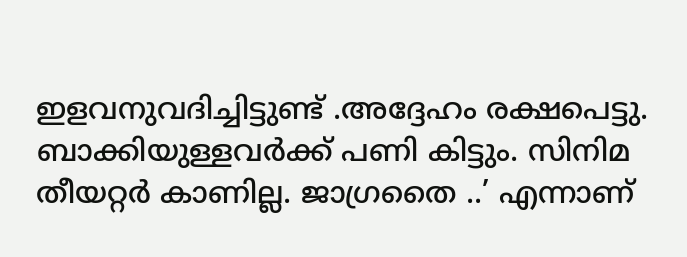ഇളവനുവദിച്ചിട്ടുണ്ട് .അദ്ദേഹം രക്ഷപെട്ടു. ബാക്കിയുള്ളവർക്ക് പണി കിട്ടും. സിനിമ തീയറ്റർ കാണില്ല. ജാഗ്രതൈ ..’ എന്നാണ്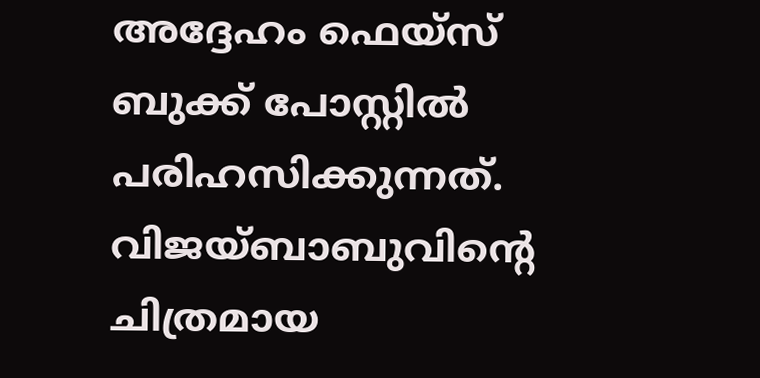അദ്ദേഹം ഫെയ്സ് ബുക്ക് പോസ്റ്റിൽ പരിഹസിക്കുന്നത്.
വിജയ്ബാബുവിന്റെ ചിത്രമായ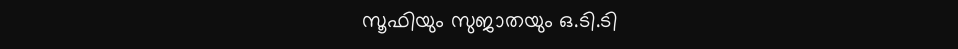സൂഫിയും സുജാതയും ഒ.ടി.ടി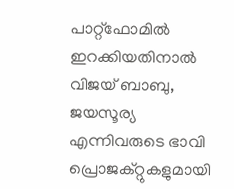പാറ്റ്ഫോമിൽ ഇറക്കിയതിനാൽ വിജയ് ബാബു, ജയസൂര്യ എന്നിവരുടെ ഭാവി പ്രൊജക്റ്റുകളുമായി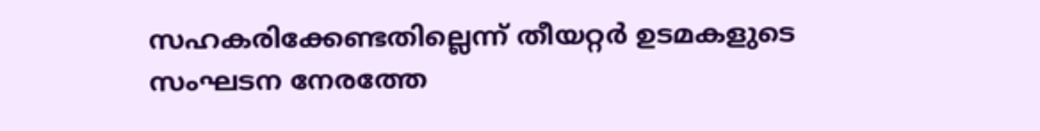സഹകരിക്കേണ്ടതില്ലെന്ന് തീയറ്റർ ഉടമകളുടെ സംഘടന നേരത്തേ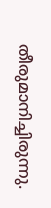തീരുമാനിച്ചിരുന്നു.